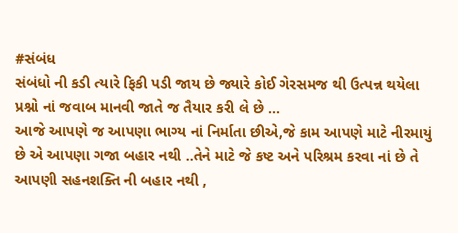#સંબંધ
સંબંધો ની કડી ત્યારે ફિકી પડી જાય છે જ્યારે કોઈ ગેરસમજ થી ઉત્પન્ન થયેલા પ્રશ્નો નાં જવાબ માનવી જાતે જ તૈયાર કરી લે છે ...
આજે આપણે જ આપણા ભાગ્ય નાં નિર્માતા છીએ,જે કામ આપણે માટે નીરમાયું છે એ આપણા ગજા બહાર નથી ..તેને માટે જે કષ્ટ અને પરિશ્રમ કરવા નાં છે તે આપણી સહનશક્તિ ની બહાર નથી ,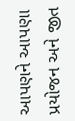આપણને આપણા પ્રયોજન અને જીત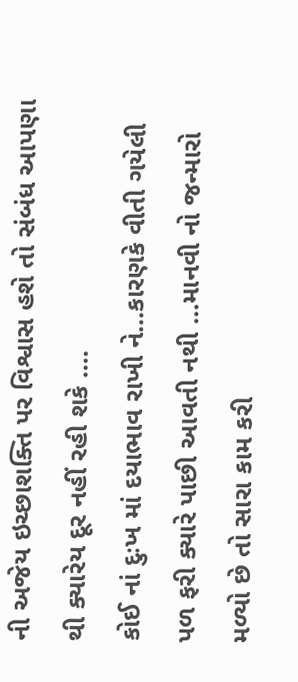ની અજેય ઇચ્છાશક્તિ પર વિશ્વાસ હશે તો સંબંધ આપણા થી ક્યારેય દૂર નહીં રહી શકે ....
કોઈ નાં દુઃખ માં દયાભાવ રાખી ને...કારણકે વીતી ગયેલી પળ ફરી ક્યારે પાછી આવતી નથી ...માનવી નો જન્મારો મળ્યો છે તો સારા કામ કરી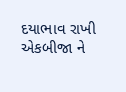દયાભાવ રાખી એકબીજા ને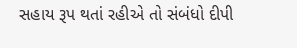સહાય રૂપ થતાં રહીએ તો સંબંધો દીપી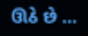ઊઠે છે ...